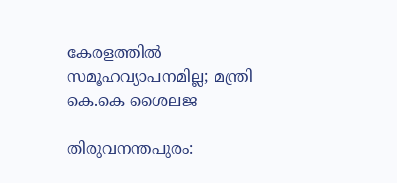കേരളത്തില്‍ സമൂഹവ്യാപനമില്ല; മന്ത്രി കെ.കെ ശൈലജ

തിരുവനന്തപുരം: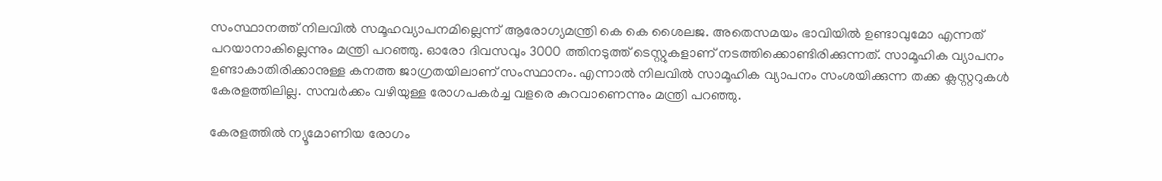സംസ്ഥാനത്ത് നിലവില്‍ സമൂഹവ്യാപനമില്ലെന്ന് ആരോഗ്യമന്ത്രി കെ കെ ശൈലജ. അതെസമയം ഭാവിയില്‍ ഉണ്ടാവുമോ എന്നത് പറയാനാകില്ലെന്നും മന്ത്രി പറഞ്ഞു. ഓരോ ദിവസവും 3000 ത്തിനടുത്ത് ടെസ്റ്റുകളാണ് നടത്തിക്കൊണ്ടിരിക്കുന്നത്. സാമൂഹിക വ്യാപനം ഉണ്ടാകാതിരിക്കാനുള്ള കനത്ത ജാഗ്രതയിലാണ് സംസ്ഥാനം. എന്നാല്‍ നിലവില്‍ സാമൂഹിക വ്യാപനം സംശയിക്കുന്ന തക്ക ക്ലസ്റ്ററുകള്‍ കേരളത്തിലില്ല. സമ്പര്‍ക്കം വഴിയുള്ള രോഗപകര്‍ച്ച വളരെ കുറവാണെന്നും മന്ത്രി പറഞ്ഞു.

കേരളത്തില്‍ ന്യൂമോണിയ രോഗം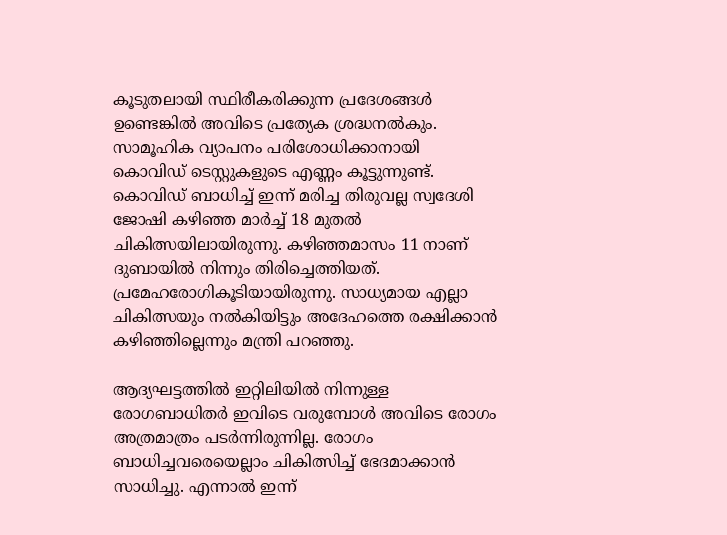കൂടുതലായി സ്ഥിരീകരിക്കുന്ന പ്രദേശങ്ങള്‍ ഉണ്ടെങ്കില്‍ അവിടെ പ്രത്യേക ശ്രദ്ധനല്‍കും. സാമൂഹിക വ്യാപനം പരിശോധിക്കാനായി കൊവിഡ് ടെസ്റ്റുകളുടെ എണ്ണം കൂട്ടുന്നുണ്ട്. കൊവിഡ് ബാധിച്ച് ഇന്ന് മരിച്ച തിരുവല്ല സ്വദേശി ജോഷി കഴിഞ്ഞ മാര്‍ച്ച് 18 മുതല്‍ ചികിത്സയിലായിരുന്നു. കഴിഞ്ഞമാസം 11 നാണ് ദുബായില്‍ നിന്നും തിരിച്ചെത്തിയത്. പ്രമേഹരോഗികൂടിയായിരുന്നു. സാധ്യമായ എല്ലാ ചികിത്സയും നല്‍കിയിട്ടും അദേഹത്തെ രക്ഷിക്കാന്‍ കഴിഞ്ഞില്ലെന്നും മന്ത്രി പറഞ്ഞു.

ആദ്യഘട്ടത്തില്‍ ഇറ്റിലിയില്‍ നിന്നുള്ള രോഗബാധിതര്‍ ഇവിടെ വരുമ്പോള്‍ അവിടെ രോഗം അത്രമാത്രം പടര്‍ന്നിരുന്നില്ല. രോഗം ബാധിച്ചവരെയെല്ലാം ചികിത്സിച്ച് ഭേദമാക്കാന്‍ സാധിച്ചു. എന്നാല്‍ ഇന്ന്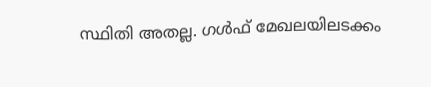സ്ഥിതി അതല്ല. ഗള്‍ഫ് മേഖലയിലടക്കം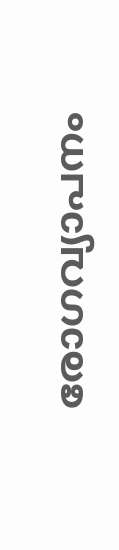രോഗവ്യാപനം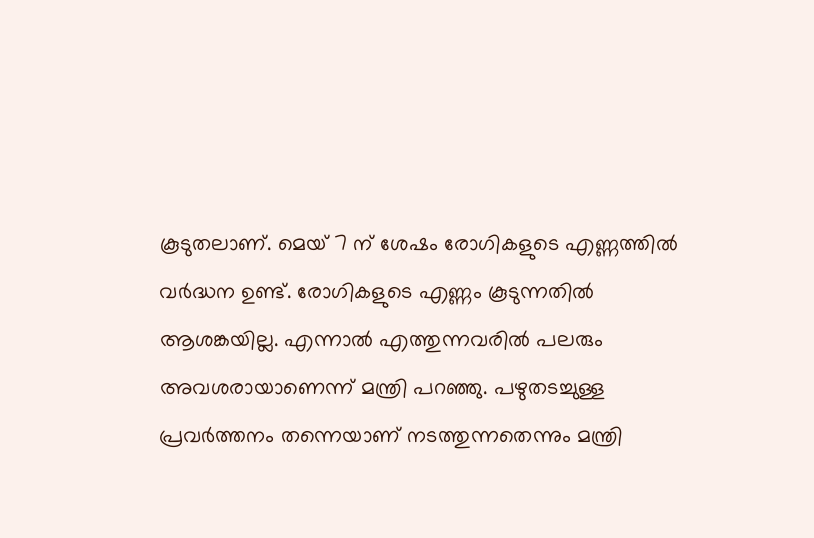കൂടുതലാണ്. മെയ് 7 ന് ശേഷം രോഗികളുടെ എണ്ണത്തില്‍ വര്‍ദ്ധന ഉണ്ട്. രോഗികളുടെ എണ്ണം കൂടുന്നതില്‍ ആശങ്കയില്ല. എന്നാല്‍ എത്തുന്നവരില്‍ പലരും അവശരായാണെന്ന് മന്ത്രി പറഞ്ഞു. പഴുതടച്ചുള്ള പ്രവര്‍ത്തനം തന്നെയാണ് നടത്തുന്നതെന്നും മന്ത്രി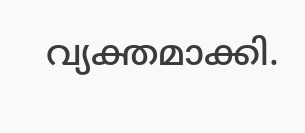വ്യക്തമാക്കി.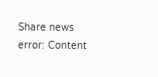Share news
error: Content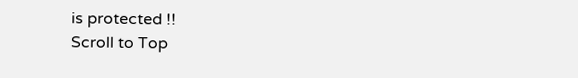is protected !!
Scroll to Top